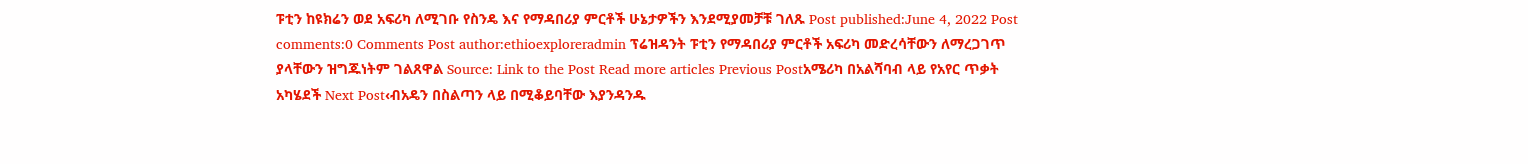ፑቲን ከዩክሬን ወደ አፍሪካ ለሚገቡ የስንዴ እና የማዳበሪያ ምርቶች ሁኔታዎችን እንደሚያመቻቹ ገለጹ Post published:June 4, 2022 Post comments:0 Comments Post author:ethioexploreradmin ፕሬዝዳንት ፑቲን የማዳበሪያ ምርቶች አፍሪካ መድረሳቸውን ለማረጋገጥ ያላቸውን ዝግጁነትም ገልጸዋል Source: Link to the Post Read more articles Previous Postአሜሪካ በአልሻባብ ላይ የአየር ጥቃት አካሄደች Next Post‹ብአዴን በስልጣን ላይ በሚቆይባቸው እያንዳንዱ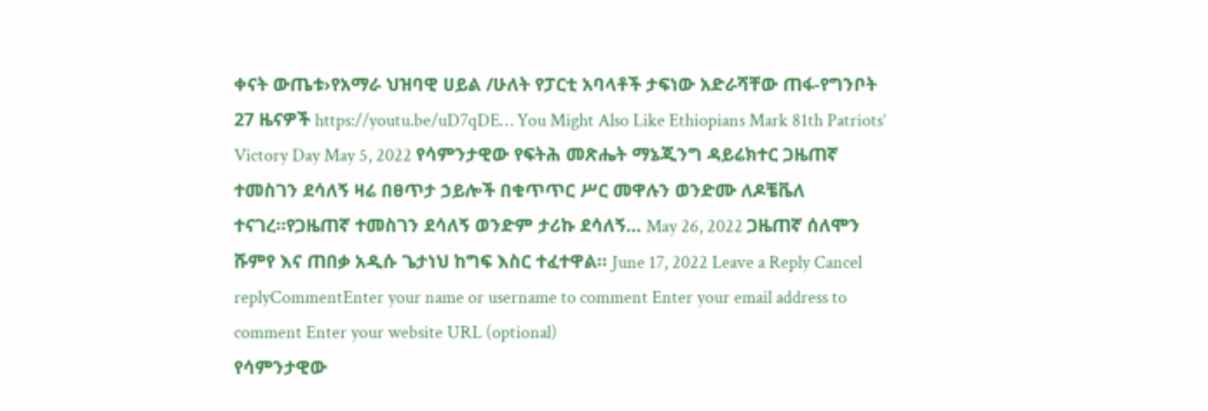ቀናት ውጤቱ›የአማራ ህዝባዊ ሀይል /ሁለት የፓርቲ አባላቶች ታፍነው አድራሻቸው ጠፋ-የግንቦት 27 ዜናዎች https://youtu.be/uD7qDE… You Might Also Like Ethiopians Mark 81th Patriots’ Victory Day May 5, 2022 የሳምንታዊው የፍትሕ መጽሔት ማኔጂንግ ዳይሬክተር ጋዜጠኛ ተመስገን ደሳለኝ ዛሬ በፀጥታ ኃይሎች በቁጥጥር ሥር መዋሉን ወንድሙ ለዶቼቬለ ተናገረ።የጋዜጠኛ ተመስገን ደሳለኝ ወንድም ታሪኩ ደሳለኝ… May 26, 2022 ጋዜጠኛ ሰለሞን ሹምየ እና ጠበቃ አዲሱ ጌታነህ ከግፍ እስር ተፈተዋል። June 17, 2022 Leave a Reply Cancel replyCommentEnter your name or username to comment Enter your email address to comment Enter your website URL (optional)
የሳምንታዊው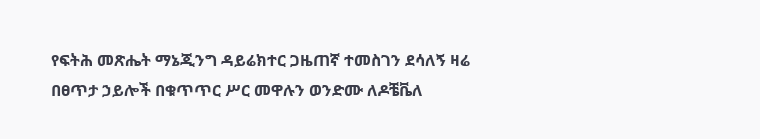የፍትሕ መጽሔት ማኔጂንግ ዳይሬክተር ጋዜጠኛ ተመስገን ደሳለኝ ዛሬ በፀጥታ ኃይሎች በቁጥጥር ሥር መዋሉን ወንድሙ ለዶቼቬለ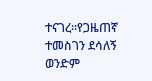ተናገረ።የጋዜጠኛ ተመስገን ደሳለኝ ወንድም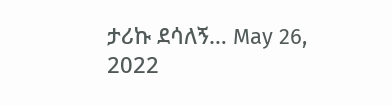ታሪኩ ደሳለኝ… May 26, 2022